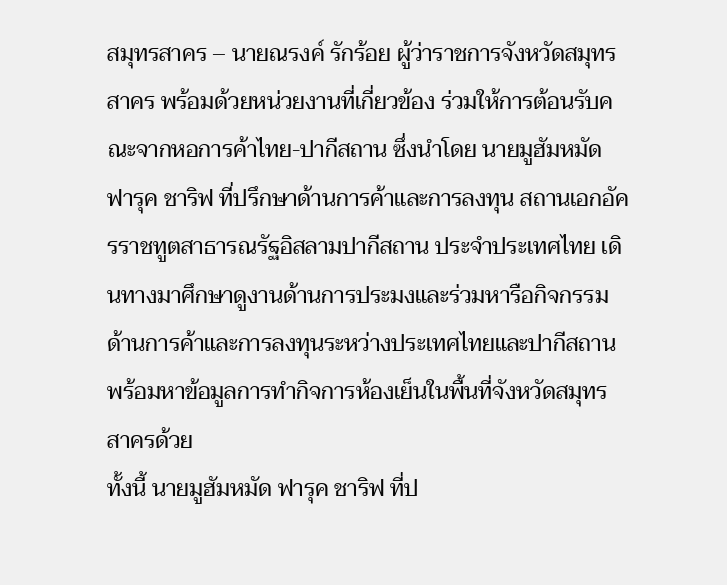สมุทรสาคร – นายณรงค์ รักร้อย ผู้ว่าราชการจังหวัดสมุทรสาคร พร้อมด้วยหน่วยงานที่เกี่ยวข้อง ร่วมให้การต้อนรับคณะจากหอการค้าไทย-ปากีสถาน ซึ่งนำโดย นายมูฮัมหมัด ฟารุค ชาริฟ ที่ปรึกษาด้านการค้าและการลงทุน สถานเอกอัครราชทูตสาธารณรัฐอิสลามปากีสถาน ประจำประเทศไทย เดินทางมาศึกษาดูงานด้านการประมงและร่วมหารือกิจกรรมด้านการค้าและการลงทุนระหว่างประเทศไทยและปากีสถาน พร้อมหาข้อมูลการทำกิจการห้องเย็นในพื้นที่จังหวัดสมุทรสาครด้วย
ทั้งนี้ นายมูฮัมหมัด ฟารุค ชาริฟ ที่ป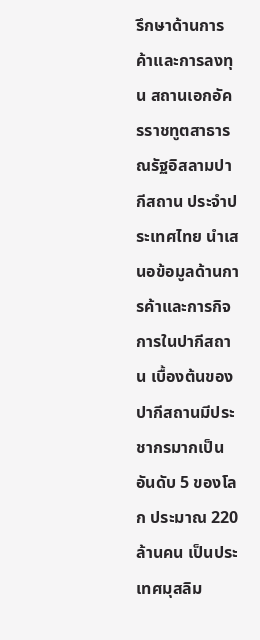รึกษาด้านการค้าและการลงทุน สถานเอกอัครราชทูตสาธารณรัฐอิสลามปากีสถาน ประจำประเทศไทย นำเสนอข้อมูลด้านการค้าและการกิจการในปากีสถาน เบื้องต้นของปากีสถานมีประชากรมากเป็นอันดับ 5 ของโลก ประมาณ 220 ล้านคน เป็นประเทศมุสลิม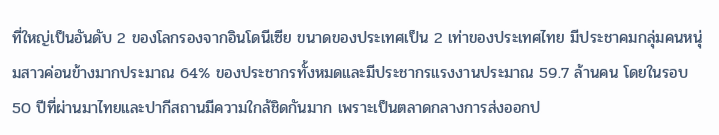ที่ใหญ่เป็นอันดับ 2 ของโลกรองจากอินโดนีเซีย ขนาดของประเทศเป็น 2 เท่าของประเทศไทย มีประชาคมกลุ่มคนหนุ่มสาวค่อนข้างมากประมาณ 64% ของประชากรทั้งหมดและมีประชากรแรงงานประมาณ 59.7 ล้านคน โดยในรอบ 50 ปีที่ผ่านมาไทยและปากีสถานมีความใกล้ชิดกันมาก เพราะเป็นตลาดกลางการส่งออกป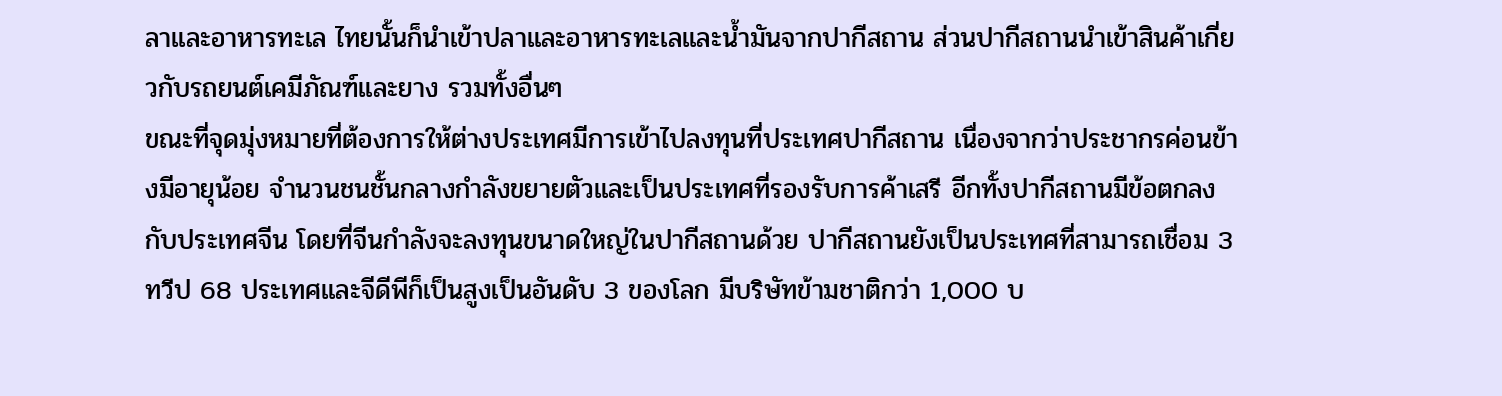ลาและอาหารทะเล ไทยนั้นก็นำเข้าปลาและอาหารทะเลและน้ำมันจากปากีสถาน ส่วนปากีสถานนำเข้าสินค้าเกี่ยวกับรถยนต์เคมีภัณฑ์และยาง รวมทั้งอื่นๆ
ขณะที่จุดมุ่งหมายที่ต้องการให้ต่างประเทศมีการเข้าไปลงทุนที่ประเทศปากีสถาน เนื่องจากว่าประชากรค่อนข้างมีอายุน้อย จำนวนชนชั้นกลางกำลังขยายตัวและเป็นประเทศที่รองรับการค้าเสรี อีกทั้งปากีสถานมีข้อตกลงกับประเทศจีน โดยที่จีนกำลังจะลงทุนขนาดใหญ่ในปากีสถานด้วย ปากีสถานยังเป็นประเทศที่สามารถเชื่อม 3 ทวีป 68 ประเทศและจีดีพีก็เป็นสูงเป็นอันดับ 3 ของโลก มีบริษัทข้ามชาติกว่า 1,000 บ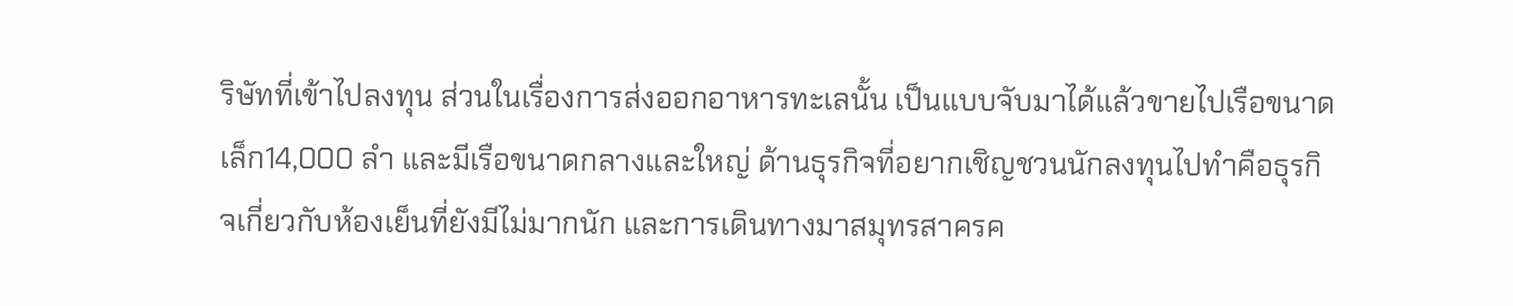ริษัทที่เข้าไปลงทุน ส่วนในเรื่องการส่งออกอาหารทะเลนั้น เป็นแบบจับมาได้แล้วขายไปเรือขนาดเล็ก14,000 ลำ และมีเรือขนาดกลางและใหญ่ ด้านธุรกิจที่อยากเชิญชวนนักลงทุนไปทำคือธุรกิจเกี่ยวกับห้องเย็นที่ยังมีไม่มากนัก และการเดินทางมาสมุทรสาครค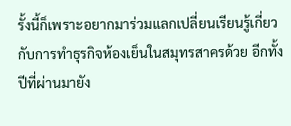รั้งนี้ก็เพราะอยากมาร่วมแลกเปลี่ยนเรียนรู้เกี่ยวกับการทำธุรกิจห้องเย็นในสมุทรสาครด้วย อีกทั้งปีที่ผ่านมายัง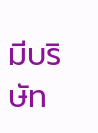มีบริษัท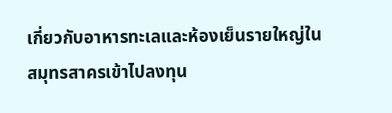เกี่ยวกับอาหารทะเลและห้องเย็นรายใหญ่ในสมุทรสาครเข้าไปลงทุน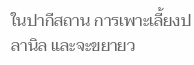ในปากีสถาน การเพาะเลี้ยงปลานิล และจะขยายว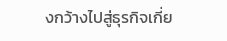งกว้างไปสู่ธุรกิจเกี่ย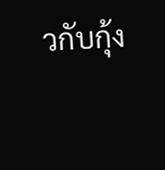วกับกุ้ง